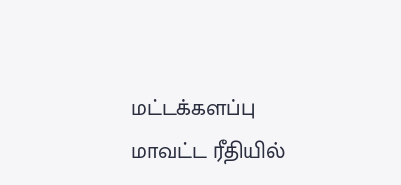மட்டக்களப்பு மாவட்ட ரீதியில்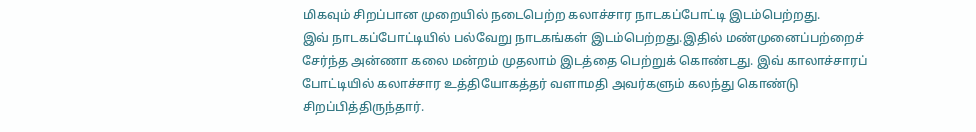மிகவும் சிறப்பான முறையில் நடைபெற்ற கலாச்சார நாடகப்போட்டி இடம்பெற்றது.
இவ் நாடகப்போட்டியில் பல்வேறு நாடகங்கள் இடம்பெற்றது.இதில் மண்முனைப்பற்றைச் சேர்ந்த அன்ணா கலை மன்றம் முதலாம் இடத்தை பெற்றுக் கொண்டது. இவ் காலாச்சாரப் போட்டியில் கலாச்சார உத்தியோகத்தர் வளாமதி அவர்களும் கலந்து கொண்டு சிறப்பித்திருந்தார்.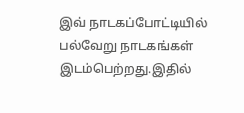இவ் நாடகப்போட்டியில் பல்வேறு நாடகங்கள் இடம்பெற்றது.இதில்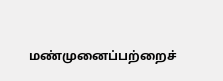மண்முனைப்பற்றைச்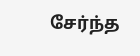சேர்ந்த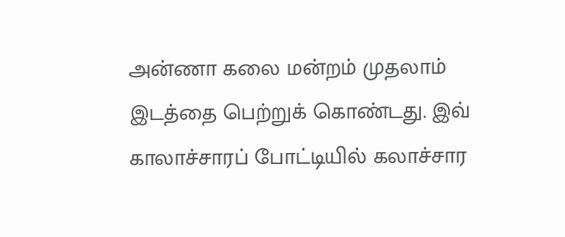அன்ணா கலை மன்றம் முதலாம் இடத்தை பெற்றுக் கொண்டது. இவ் காலாச்சாரப் போட்டியில் கலாச்சார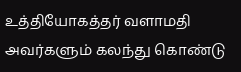உத்தியோகத்தர் வளாமதி அவர்களும் கலந்து கொண்டு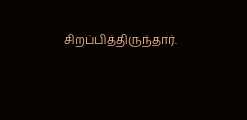சிறப்பித்திருந்தார்.